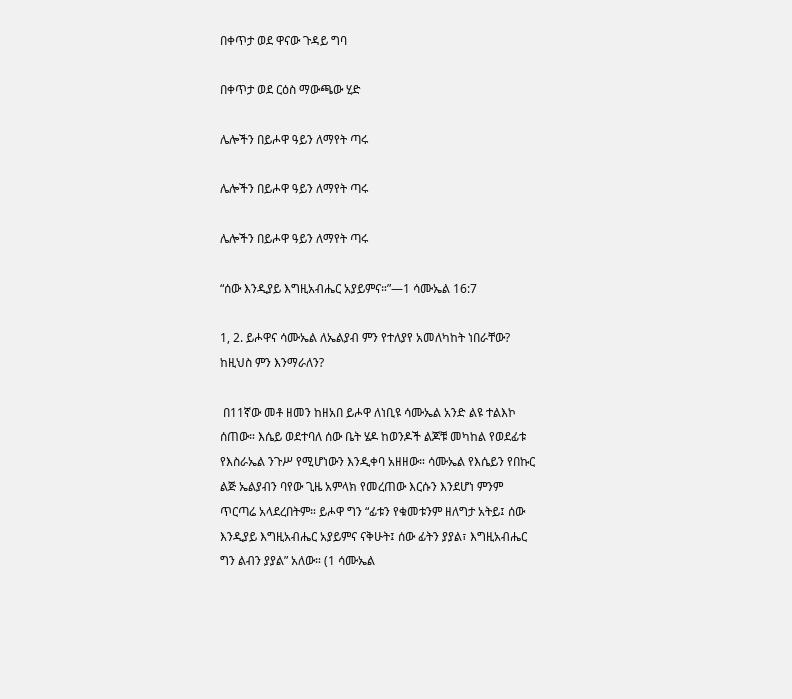በቀጥታ ወደ ዋናው ጉዳይ ግባ

በቀጥታ ወደ ርዕስ ማውጫው ሂድ

ሌሎችን በይሖዋ ዓይን ለማየት ጣሩ

ሌሎችን በይሖዋ ዓይን ለማየት ጣሩ

ሌሎችን በይሖዋ ዓይን ለማየት ጣሩ

“ሰው እንዲያይ እግዚአብሔር አያይምና።”—1 ሳሙኤል 16:7

1, 2. ይሖዋና ሳሙኤል ለኤልያብ ምን የተለያየ አመለካከት ነበራቸው? ከዚህስ ምን እንማራለን?

 በ11ኛው መቶ ዘመን ከዘአበ ይሖዋ ለነቢዩ ሳሙኤል አንድ ልዩ ተልእኮ ሰጠው። እሴይ ወደተባለ ሰው ቤት ሄዶ ከወንዶች ልጆቹ መካከል የወደፊቱ የእስራኤል ንጉሥ የሚሆነውን እንዲቀባ አዘዘው። ሳሙኤል የእሴይን የበኩር ልጅ ኤልያብን ባየው ጊዜ አምላክ የመረጠው እርሱን እንደሆነ ምንም ጥርጣሬ አላደረበትም። ይሖዋ ግን “ፊቱን የቁመቱንም ዘለግታ አትይ፤ ሰው እንዲያይ እግዚአብሔር አያይምና ናቅሁት፤ ሰው ፊትን ያያል፣ እግዚአብሔር ግን ልብን ያያል” አለው። (1 ሳሙኤል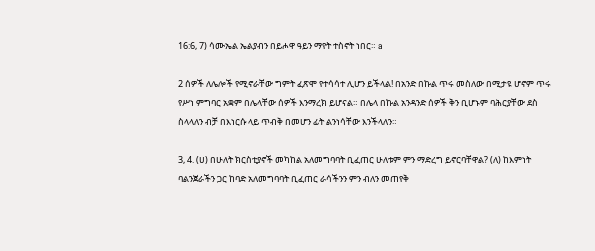16:6, 7) ሳሙኤል ኤልያብን በይሖዋ ዓይን ማየት ተስኖት ነበር። a

2 ሰዎች ለሌሎች የሚኖራቸው ግምት ፈጽሞ የተሳሳተ ሊሆን ይችላል! በአንድ በኩል ጥሩ መስለው በሚታዩ ሆኖም ጥሩ የሥነ ምግባር አቋም በሌላቸው ሰዎች እንማረክ ይሆናል። በሌላ በኩል አንዳንድ ሰዎች ቅን ቢሆኑም ባሕርያቸው ደስ ስላላለን ብቻ በእነርሱ ላይ ጥብቅ በመሆን ፊት ልንነሳቸው እንችላለን።

3, 4. (ሀ) በሁለት ክርስቲያኖች መካከል አለመግባባት ቢፈጠር ሁለቱም ምን ማድረግ ይኖርባቸዋል? (ለ) ከእምነት ባልንጀራችን ጋር ከባድ አለመግባባት ቢፈጠር ራሳችንን ምን ብለን መጠየቅ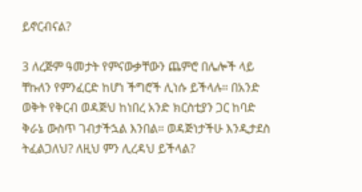ይኖርብናል?

3 ለረጅም ዓመታት የምናውቃቸውን ጨምሮ በሌሎች ላይ ቸኩለን የምንፈርድ ከሆነ ችግሮች ሊነሱ ይችላሉ። በአንድ ወቅት የቅርብ ወዳጅህ ከነበረ አንድ ክርስቲያን ጋር ከባድ ቅራኔ ውስጥ ገብታችኋል እንበል። ወዳጅነታችሁ እንዲታደስ ትፈልጋለህ? ለዚህ ምን ሊረዳህ ይችላል?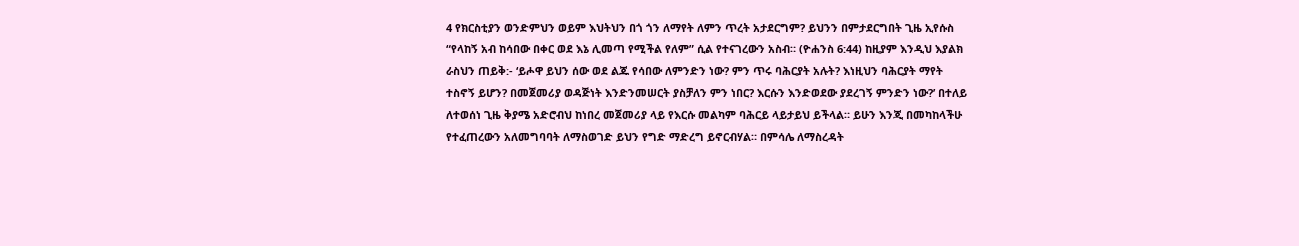4 የክርስቲያን ወንድምህን ወይም እህትህን በጎ ጎን ለማየት ለምን ጥረት አታደርግም? ይህንን በምታደርግበት ጊዜ ኢየሱስ “የላከኝ አብ ከሳበው በቀር ወደ እኔ ሊመጣ የሚችል የለም” ሲል የተናገረውን አስብ። (ዮሐንስ 6:44) ከዚያም እንዲህ እያልክ ራስህን ጠይቅ:- ‘ይሖዋ ይህን ሰው ወደ ልጁ የሳበው ለምንድን ነው? ምን ጥሩ ባሕርያት አሉት? እነዚህን ባሕርያት ማየት ተስኖኝ ይሆን? በመጀመሪያ ወዳጅነት እንድንመሠርት ያስቻለን ምን ነበር? እርሱን እንድወደው ያደረገኝ ምንድን ነው?’ በተለይ ለተወሰነ ጊዜ ቅያሜ አድሮብህ ከነበረ መጀመሪያ ላይ የእርሱ መልካም ባሕርይ ላይታይህ ይችላል። ይሁን እንጂ በመካከላችሁ የተፈጠረውን አለመግባባት ለማስወገድ ይህን የግድ ማድረግ ይኖርብሃል። በምሳሌ ለማስረዳት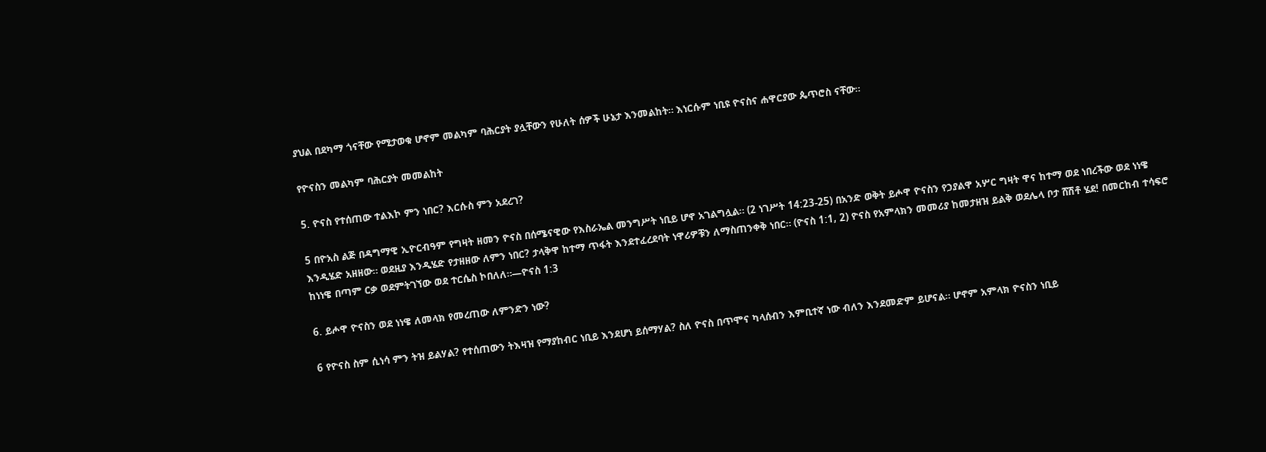ያህል በደካማ ጎናቸው የሚታወቁ ሆኖም መልካም ባሕርያት ያሏቸውን የሁለት ሰዎች ሁኔታ እንመልከት። እነርሱም ነቢዩ ዮናስና ሐዋርያው ጴጥሮስ ናቸው።

የዮናስን መልካም ባሕርያት መመልከት

5. ዮናስ የተሰጠው ተልእኮ ምን ነበር? እርሱስ ምን አደረገ?

5 በዮአስ ልጅ በዳግማዊ ኢዮርብዓም የግዛት ዘመን ዮናስ በሰሜናዊው የእስራኤል መንግሥት ነቢይ ሆኖ አገልግሏል። (2 ነገሥት 14:23-25) በአንድ ወቅት ይሖዋ ዮናስን የኃያልዋ አሦር ግዛት ዋና ከተማ ወደ ነበረችው ወደ ነነዌ እንዲሄድ አዘዘው። ወደዚያ እንዲሄድ የታዘዘው ለምን ነበር? ታላቅዋ ከተማ ጥፋት እንደተፈረደባት ነዋሪዎቹን ለማስጠንቀቅ ነበር። (ዮናስ 1:1, 2) ዮናስ የአምላክን መመሪያ ከመታዘዝ ይልቅ ወደሌላ ቦታ ሸሽቶ ሄደ! በመርከብ ተሳፍሮ ከነነዌ በጣም ርቃ ወደምትገኘው ወደ ተርሴስ ኮበለለ።—ዮናስ 1:3

6. ይሖዋ ዮናስን ወደ ነነዌ ለመላክ የመረጠው ለምንድን ነው?

6 የዮናስ ስም ሲነሳ ምን ትዝ ይልሃል? የተሰጠውን ትእዛዝ የማያከብር ነቢይ እንደሆነ ይሰማሃል? ስለ ዮናስ በጥሞና ካላሰብን እምቢተኛ ነው ብለን እንደመድም ይሆናል። ሆኖም አምላክ ዮናስን ነቢይ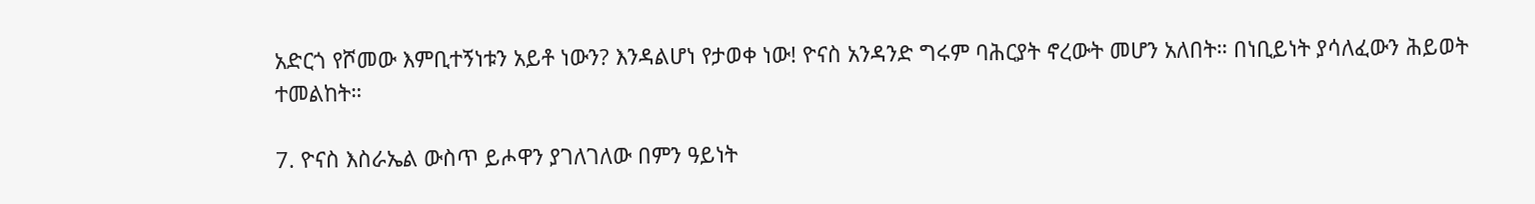አድርጎ የሾመው እምቢተኝነቱን አይቶ ነውን? እንዳልሆነ የታወቀ ነው! ዮናስ አንዳንድ ግሩም ባሕርያት ኖረውት መሆን አለበት። በነቢይነት ያሳለፈውን ሕይወት ተመልከት።

7. ዮናስ እስራኤል ውስጥ ይሖዋን ያገለገለው በምን ዓይነት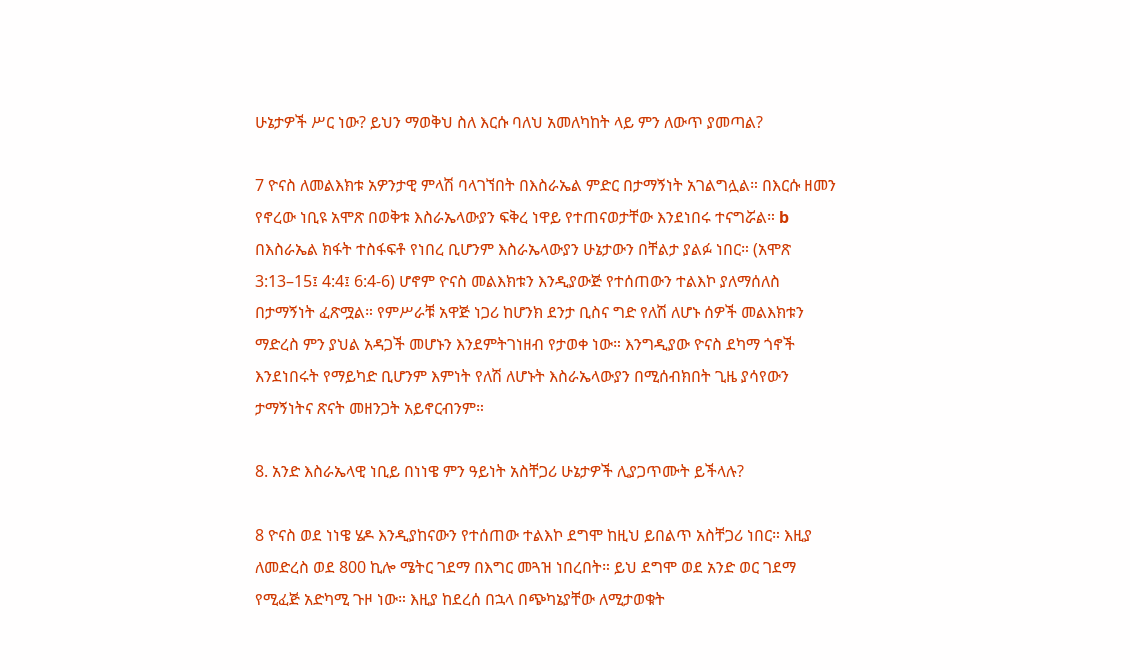ሁኔታዎች ሥር ነው? ይህን ማወቅህ ስለ እርሱ ባለህ አመለካከት ላይ ምን ለውጥ ያመጣል?

7 ዮናስ ለመልእክቱ አዎንታዊ ምላሽ ባላገኘበት በእስራኤል ምድር በታማኝነት አገልግሏል። በእርሱ ዘመን የኖረው ነቢዩ አሞጽ በወቅቱ እስራኤላውያን ፍቅረ ነዋይ የተጠናወታቸው እንደነበሩ ተናግሯል። b በእስራኤል ክፋት ተስፋፍቶ የነበረ ቢሆንም እስራኤላውያን ሁኔታውን በቸልታ ያልፉ ነበር። (አሞጽ 3:13–15፤ 4:4፤ 6:4-6) ሆኖም ዮናስ መልእክቱን እንዲያውጅ የተሰጠውን ተልእኮ ያለማሰለስ በታማኝነት ፈጽሟል። የምሥራቹ አዋጅ ነጋሪ ከሆንክ ደንታ ቢስና ግድ የለሽ ለሆኑ ሰዎች መልእክቱን ማድረስ ምን ያህል አዳጋች መሆኑን እንደምትገነዘብ የታወቀ ነው። እንግዲያው ዮናስ ደካማ ጎኖች እንደነበሩት የማይካድ ቢሆንም እምነት የለሽ ለሆኑት እስራኤላውያን በሚሰብክበት ጊዜ ያሳየውን ታማኝነትና ጽናት መዘንጋት አይኖርብንም።

8. አንድ እስራኤላዊ ነቢይ በነነዌ ምን ዓይነት አስቸጋሪ ሁኔታዎች ሊያጋጥሙት ይችላሉ?

8 ዮናስ ወደ ነነዌ ሄዶ እንዲያከናውን የተሰጠው ተልእኮ ደግሞ ከዚህ ይበልጥ አስቸጋሪ ነበር። እዚያ ለመድረስ ወደ 800 ኪሎ ሜትር ገደማ በእግር መጓዝ ነበረበት። ይህ ደግሞ ወደ አንድ ወር ገደማ የሚፈጅ አድካሚ ጉዞ ነው። እዚያ ከደረሰ በኋላ በጭካኔያቸው ለሚታወቁት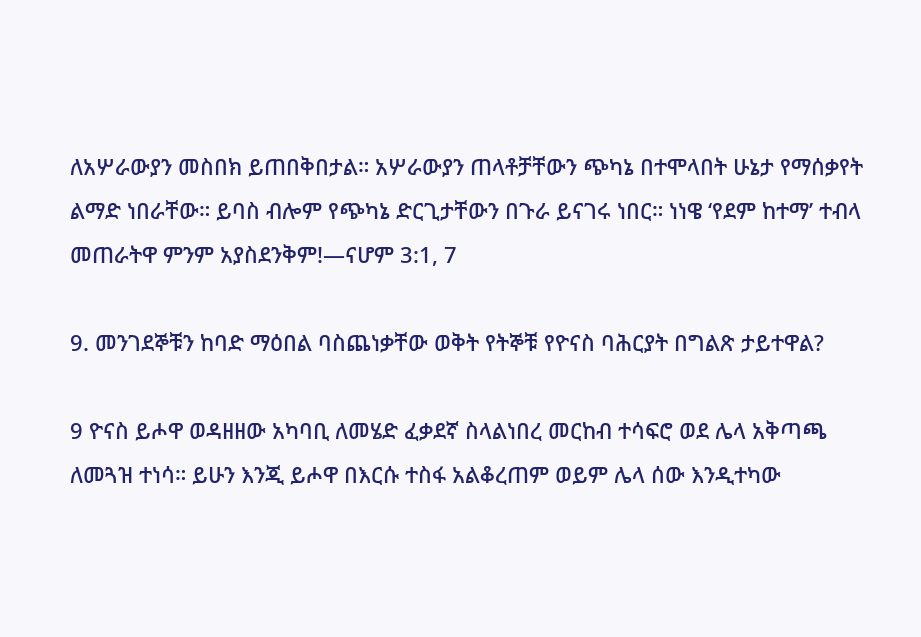ለአሦራውያን መስበክ ይጠበቅበታል። አሦራውያን ጠላቶቻቸውን ጭካኔ በተሞላበት ሁኔታ የማሰቃየት ልማድ ነበራቸው። ይባስ ብሎም የጭካኔ ድርጊታቸውን በጉራ ይናገሩ ነበር። ነነዌ ‘የደም ከተማ’ ተብላ መጠራትዋ ምንም አያስደንቅም!—ናሆም 3:1, 7

9. መንገደኞቹን ከባድ ማዕበል ባስጨነቃቸው ወቅት የትኞቹ የዮናስ ባሕርያት በግልጽ ታይተዋል?

9 ዮናስ ይሖዋ ወዳዘዘው አካባቢ ለመሄድ ፈቃደኛ ስላልነበረ መርከብ ተሳፍሮ ወደ ሌላ አቅጣጫ ለመጓዝ ተነሳ። ይሁን እንጂ ይሖዋ በእርሱ ተስፋ አልቆረጠም ወይም ሌላ ሰው እንዲተካው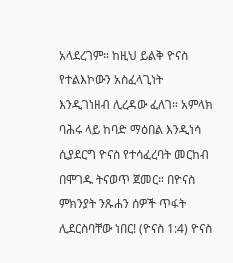አላደረገም። ከዚህ ይልቅ ዮናስ የተልእኮውን አስፈላጊነት እንዲገነዘብ ሊረዳው ፈለገ። አምላክ ባሕሩ ላይ ከባድ ማዕበል እንዲነሳ ሲያደርግ ዮናስ የተሳፈረባት መርከብ በሞገዱ ትናወጥ ጀመር። በዮናስ ምክንያት ንጹሐን ሰዎች ጥፋት ሊደርስባቸው ነበር! (ዮናስ 1:4) ዮናስ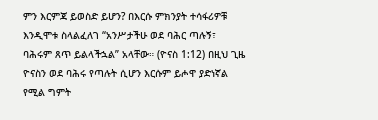ምን እርምጃ ይወስድ ይሆን? በእርሱ ምክንያት ተሳፋሪዎቹ እንዲሞቱ ስላልፈለገ “አንሥታችሁ ወደ ባሕር ጣሉኝ፣ ባሕሩም ጸጥ ይልላችኋል” አላቸው። (ዮናስ 1:12) በዚህ ጊዜ ዮናስን ወደ ባሕሩ የጣሉት ሲሆን እርሱም ይሖዋ ያድነኛል የሚል ግምት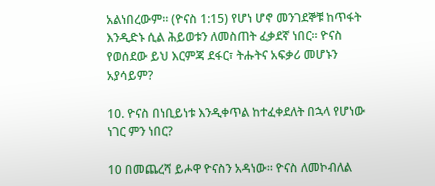አልነበረውም። (ዮናስ 1:15) የሆነ ሆኖ መንገደኞቹ ከጥፋት እንዲድኑ ሲል ሕይወቱን ለመስጠት ፈቃደኛ ነበር። ዮናስ የወሰደው ይህ እርምጃ ደፋር፣ ትሑትና አፍቃሪ መሆኑን አያሳይም?

10. ዮናስ በነቢይነቱ እንዲቀጥል ከተፈቀደለት በኋላ የሆነው ነገር ምን ነበር?

10 በመጨረሻ ይሖዋ ዮናስን አዳነው። ዮናስ ለመኮብለል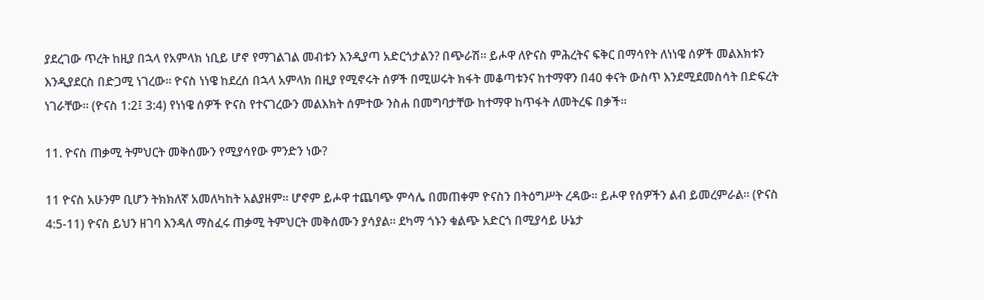ያደረገው ጥረት ከዚያ በኋላ የአምላክ ነቢይ ሆኖ የማገልገል መብቱን እንዲያጣ አድርጎታልን? በጭራሽ። ይሖዋ ለዮናስ ምሕረትና ፍቅር በማሳየት ለነነዌ ሰዎች መልእክቱን እንዲያደርስ በድጋሚ ነገረው። ዮናስ ነነዌ ከደረሰ በኋላ አምላክ በዚያ የሚኖሩት ሰዎች በሚሠሩት ክፋት መቆጣቱንና ከተማዋን በ40 ቀናት ውስጥ እንደሚደመስሳት በድፍረት ነገራቸው። (ዮናስ 1:2፤ 3:4) የነነዌ ሰዎች ዮናስ የተናገረውን መልእክት ሰምተው ንስሐ በመግባታቸው ከተማዋ ከጥፋት ለመትረፍ በቃች።

11. ዮናስ ጠቃሚ ትምህርት መቅሰሙን የሚያሳየው ምንድን ነው?

11 ዮናስ አሁንም ቢሆን ትክክለኛ አመለካከት አልያዘም። ሆኖም ይሖዋ ተጨባጭ ምሳሌ በመጠቀም ዮናስን በትዕግሥት ረዳው። ይሖዋ የሰዎችን ልብ ይመረምራል። (ዮናስ 4:5-11) ዮናስ ይህን ዘገባ እንዳለ ማስፈሩ ጠቃሚ ትምህርት መቅሰሙን ያሳያል። ደካማ ጎኑን ቁልጭ አድርጎ በሚያሳይ ሁኔታ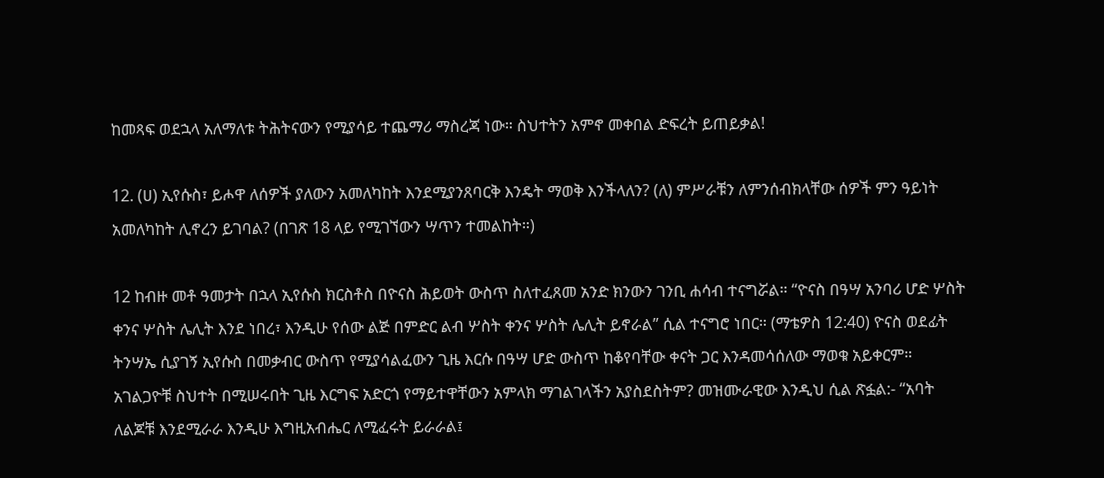ከመጻፍ ወደኋላ አለማለቱ ትሕትናውን የሚያሳይ ተጨማሪ ማስረጃ ነው። ስህተትን አምኖ መቀበል ድፍረት ይጠይቃል!

12. (ሀ) ኢየሱስ፣ ይሖዋ ለሰዎች ያለውን አመለካከት እንደሚያንጸባርቅ እንዴት ማወቅ እንችላለን? (ለ) ምሥራቹን ለምንሰብክላቸው ሰዎች ምን ዓይነት አመለካከት ሊኖረን ይገባል? (በገጽ 18 ላይ የሚገኘውን ሣጥን ተመልከት።)

12 ከብዙ መቶ ዓመታት በኋላ ኢየሱስ ክርስቶስ በዮናስ ሕይወት ውስጥ ስለተፈጸመ አንድ ክንውን ገንቢ ሐሳብ ተናግሯል። “ዮናስ በዓሣ አንባሪ ሆድ ሦስት ቀንና ሦስት ሌሊት እንደ ነበረ፣ እንዲሁ የሰው ልጅ በምድር ልብ ሦስት ቀንና ሦስት ሌሊት ይኖራል” ሲል ተናግሮ ነበር። (ማቴዎስ 12:40) ዮናስ ወደፊት ትንሣኤ ሲያገኝ ኢየሱስ በመቃብር ውስጥ የሚያሳልፈውን ጊዜ እርሱ በዓሣ ሆድ ውስጥ ከቆየባቸው ቀናት ጋር እንዳመሳሰለው ማወቁ አይቀርም። አገልጋዮቹ ስህተት በሚሠሩበት ጊዜ እርግፍ አድርጎ የማይተዋቸውን አምላክ ማገልገላችን አያስደስትም? መዝሙራዊው እንዲህ ሲል ጽፏል:- “አባት ለልጆቹ እንደሚራራ እንዲሁ እግዚአብሔር ለሚፈሩት ይራራል፤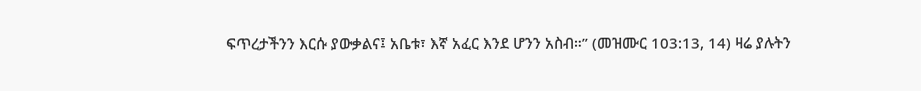ፍጥረታችንን እርሱ ያውቃልና፤ አቤቱ፣ እኛ አፈር እንደ ሆንን አስብ።” (መዝሙር 103:13, 14) ዛሬ ያሉትን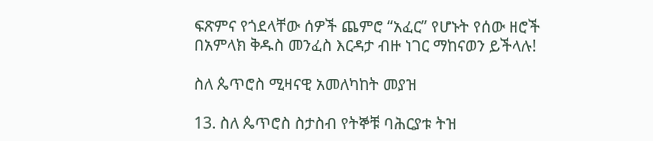ፍጽምና የጎደላቸው ሰዎች ጨምሮ “አፈር” የሆኑት የሰው ዘሮች በአምላክ ቅዱስ መንፈስ እርዳታ ብዙ ነገር ማከናወን ይችላሉ!

ስለ ጴጥሮስ ሚዛናዊ አመለካከት መያዝ

13. ስለ ጴጥሮስ ስታስብ የትኞቹ ባሕርያቱ ትዝ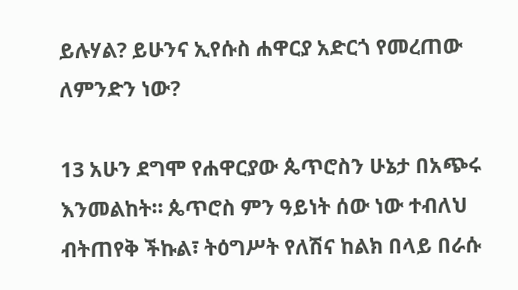ይሉሃል? ይሁንና ኢየሱስ ሐዋርያ አድርጎ የመረጠው ለምንድን ነው?

13 አሁን ደግሞ የሐዋርያው ጴጥሮስን ሁኔታ በአጭሩ እንመልከት። ጴጥሮስ ምን ዓይነት ሰው ነው ተብለህ ብትጠየቅ ችኩል፣ ትዕግሥት የለሽና ከልክ በላይ በራሱ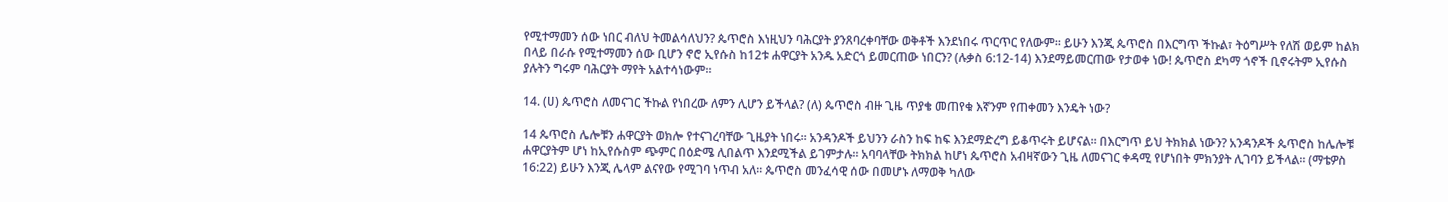የሚተማመን ሰው ነበር ብለህ ትመልሳለህን? ጴጥሮስ እነዚህን ባሕርያት ያንጸባረቀባቸው ወቅቶች እንደነበሩ ጥርጥር የለውም። ይሁን እንጂ ጴጥሮስ በእርግጥ ችኩል፣ ትዕግሥት የለሽ ወይም ከልክ በላይ በራሱ የሚተማመን ሰው ቢሆን ኖሮ ኢየሱስ ከ12ቱ ሐዋርያት አንዱ አድርጎ ይመርጠው ነበርን? (ሉቃስ 6:12-14) እንደማይመርጠው የታወቀ ነው! ጴጥሮስ ደካማ ጎኖች ቢኖሩትም ኢየሱስ ያሉትን ግሩም ባሕርያት ማየት አልተሳነውም።

14. (ሀ) ጴጥሮስ ለመናገር ችኩል የነበረው ለምን ሊሆን ይችላል? (ለ) ጴጥሮስ ብዙ ጊዜ ጥያቄ መጠየቁ እኛንም የጠቀመን እንዴት ነው?

14 ጴጥሮስ ሌሎቹን ሐዋርያት ወክሎ የተናገረባቸው ጊዜያት ነበሩ። አንዳንዶች ይህንን ራስን ከፍ ከፍ እንደማድረግ ይቆጥሩት ይሆናል። በእርግጥ ይህ ትክክል ነውን? አንዳንዶች ጴጥሮስ ከሌሎቹ ሐዋርያትም ሆነ ከኢየሱስም ጭምር በዕድሜ ሊበልጥ እንደሚችል ይገምታሉ። አባባላቸው ትክክል ከሆነ ጴጥሮስ አብዛኛውን ጊዜ ለመናገር ቀዳሚ የሆነበት ምክንያት ሊገባን ይችላል። (ማቴዎስ 16:22) ይሁን እንጂ ሌላም ልናየው የሚገባ ነጥብ አለ። ጴጥሮስ መንፈሳዊ ሰው በመሆኑ ለማወቅ ካለው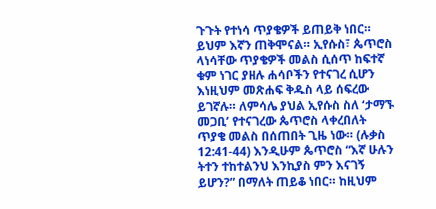ጉጉት የተነሳ ጥያቄዎች ይጠይቅ ነበር። ይህም እኛን ጠቅሞናል። ኢየሱስ፣ ጴጥሮስ ላነሳቸው ጥያቄዎች መልስ ሲሰጥ ከፍተኛ ቁም ነገር ያዘሉ ሐሳቦችን የተናገረ ሲሆን እነዚህም መጽሐፍ ቅዱስ ላይ ሰፍረው ይገኛሉ። ለምሳሌ ያህል ኢየሱስ ስለ ‘ታማኙ መጋቢ’ የተናገረው ጴጥሮስ ላቀረበለት ጥያቄ መልስ በሰጠበት ጊዜ ነው። (ሉቃስ 12:41-44) እንዲሁም ጴጥሮስ “እኛ ሁሉን ትተን ተከተልንህ እንኪያስ ምን እናገኝ ይሆን?” በማለት ጠይቆ ነበር። ከዚህም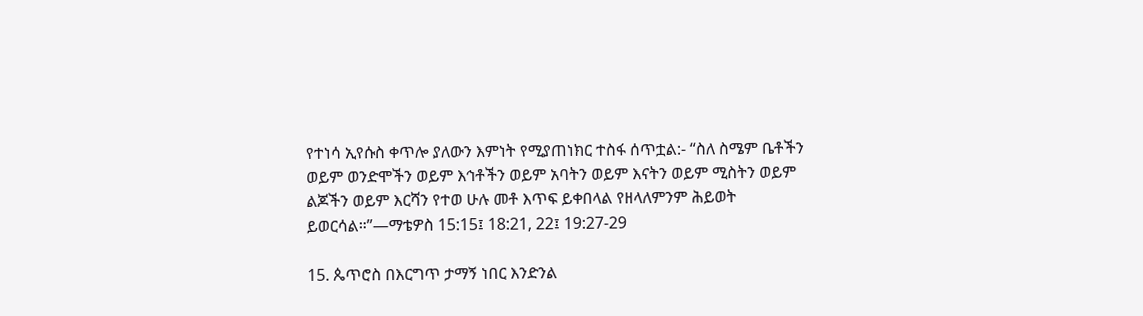የተነሳ ኢየሱስ ቀጥሎ ያለውን እምነት የሚያጠነክር ተስፋ ሰጥቷል:- “ስለ ስሜም ቤቶችን ወይም ወንድሞችን ወይም እኅቶችን ወይም አባትን ወይም እናትን ወይም ሚስትን ወይም ልጆችን ወይም እርሻን የተወ ሁሉ መቶ እጥፍ ይቀበላል የዘላለምንም ሕይወት ይወርሳል።”—ማቴዎስ 15:15፤ 18:21, 22፤ 19:27-29

15. ጴጥሮስ በእርግጥ ታማኝ ነበር እንድንል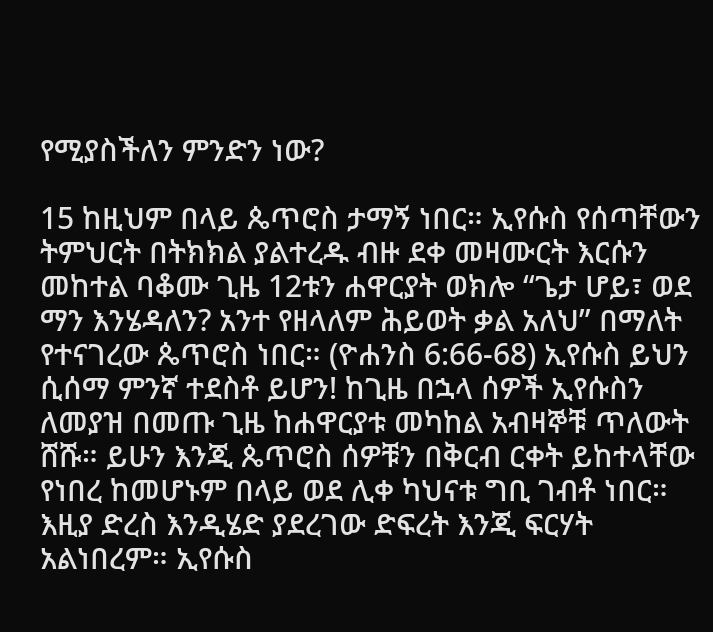የሚያስችለን ምንድን ነው?

15 ከዚህም በላይ ጴጥሮስ ታማኝ ነበር። ኢየሱስ የሰጣቸውን ትምህርት በትክክል ያልተረዱ ብዙ ደቀ መዛሙርት እርሱን መከተል ባቆሙ ጊዜ 12ቱን ሐዋርያት ወክሎ “ጌታ ሆይ፣ ወደ ማን እንሄዳለን? አንተ የዘላለም ሕይወት ቃል አለህ” በማለት የተናገረው ጴጥሮስ ነበር። (ዮሐንስ 6:66-68) ኢየሱስ ይህን ሲሰማ ምንኛ ተደስቶ ይሆን! ከጊዜ በኋላ ሰዎች ኢየሱስን ለመያዝ በመጡ ጊዜ ከሐዋርያቱ መካከል አብዛኞቹ ጥለውት ሸሹ። ይሁን እንጂ ጴጥሮስ ሰዎቹን በቅርብ ርቀት ይከተላቸው የነበረ ከመሆኑም በላይ ወደ ሊቀ ካህናቱ ግቢ ገብቶ ነበር። እዚያ ድረስ እንዲሄድ ያደረገው ድፍረት እንጂ ፍርሃት አልነበረም። ኢየሱስ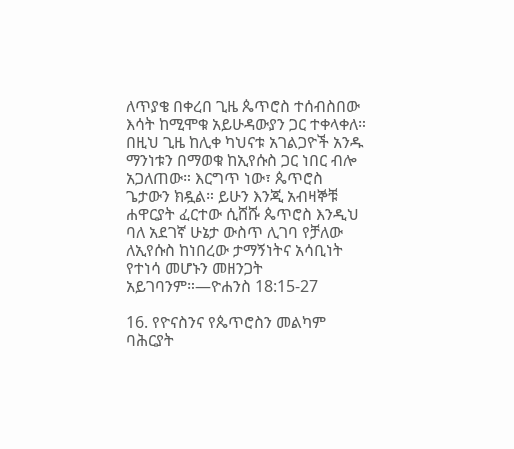ለጥያቄ በቀረበ ጊዜ ጴጥሮስ ተሰብስበው እሳት ከሚሞቁ አይሁዳውያን ጋር ተቀላቀለ። በዚህ ጊዜ ከሊቀ ካህናቱ አገልጋዮች አንዱ ማንነቱን በማወቁ ከኢየሱስ ጋር ነበር ብሎ አጋለጠው። እርግጥ ነው፣ ጴጥሮስ ጌታውን ክዷል። ይሁን እንጂ አብዛኞቹ ሐዋርያት ፈርተው ሲሸሹ ጴጥሮስ እንዲህ ባለ አደገኛ ሁኔታ ውስጥ ሊገባ የቻለው ለኢየሱስ ከነበረው ታማኝነትና አሳቢነት የተነሳ መሆኑን መዘንጋት አይገባንም።—ዮሐንስ 18:15-27

16. የዮናስንና የጴጥሮስን መልካም ባሕርያት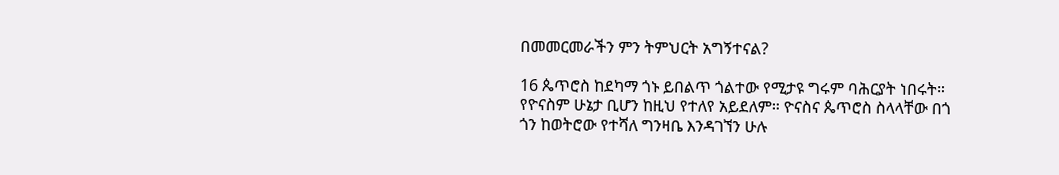በመመርመራችን ምን ትምህርት አግኝተናል?

16 ጴጥሮስ ከደካማ ጎኑ ይበልጥ ጎልተው የሚታዩ ግሩም ባሕርያት ነበሩት። የዮናስም ሁኔታ ቢሆን ከዚህ የተለየ አይደለም። ዮናስና ጴጥሮስ ስላላቸው በጎ ጎን ከወትሮው የተሻለ ግንዛቤ እንዳገኘን ሁሉ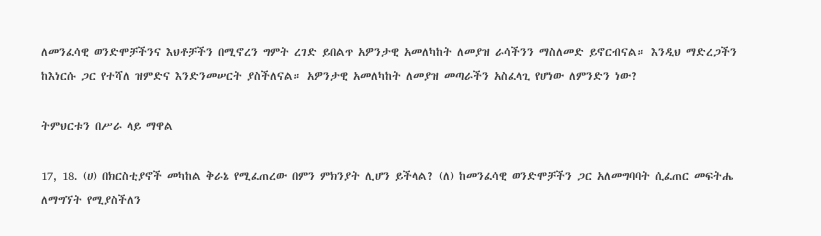ለመንፈሳዊ ወንድሞቻችንና እህቶቻችን በሚኖረን ግምት ረገድ ይበልጥ አዎንታዊ አመለካከት ለመያዝ ራሳችንን ማስለመድ ይኖርብናል። እንዲህ ማድረጋችን ከእነርሱ ጋር የተሻለ ዝምድና እንድንመሠርት ያስችለናል። አዎንታዊ አመለካከት ለመያዝ መጣራችን አስፈላጊ የሆነው ለምንድን ነው?

ትምህርቱን በሥራ ላይ ማዋል

17, 18. (ሀ) በክርስቲያኖች መካከል ቅራኔ የሚፈጠረው በምን ምክንያት ሊሆን ይችላል? (ለ) ከመንፈሳዊ ወንድሞቻችን ጋር አለመግባባት ሲፈጠር መፍትሔ ለማግኘት የሚያስችለን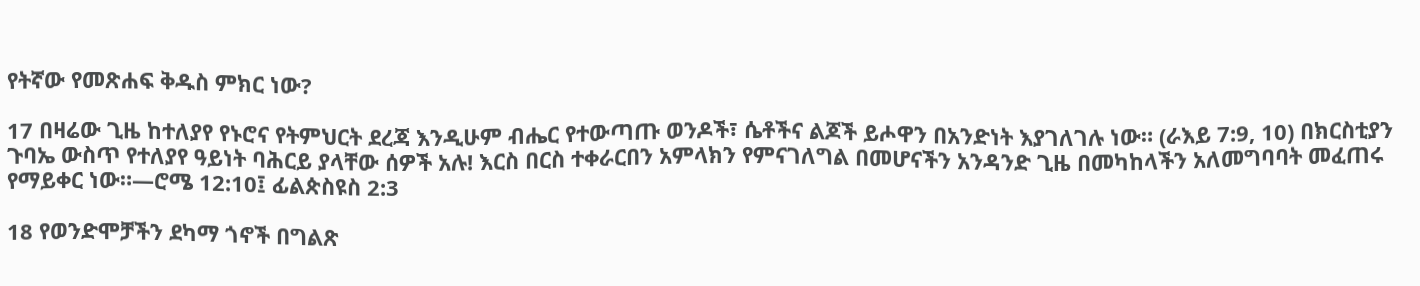የትኛው የመጽሐፍ ቅዱስ ምክር ነው?

17 በዛሬው ጊዜ ከተለያየ የኑሮና የትምህርት ደረጃ እንዲሁም ብሔር የተውጣጡ ወንዶች፣ ሴቶችና ልጆች ይሖዋን በአንድነት እያገለገሉ ነው። (ራእይ 7:9, 10) በክርስቲያን ጉባኤ ውስጥ የተለያየ ዓይነት ባሕርይ ያላቸው ሰዎች አሉ! እርስ በርስ ተቀራርበን አምላክን የምናገለግል በመሆናችን አንዳንድ ጊዜ በመካከላችን አለመግባባት መፈጠሩ የማይቀር ነው።—ሮሜ 12:10፤ ፊልጵስዩስ 2:3

18 የወንድሞቻችን ደካማ ጎኖች በግልጽ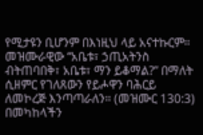የሚታዩን ቢሆንም በእነዚህ ላይ አናተኩርም። መዝሙራዊው “አቤቱ፣ ኃጢአትንስ ብትጠባበቅ፣ አቤቱ፣ ማን ይቆማል?” በማለት ሲዘምር የገለጸውን የይሖዋን ባሕርይ ለመኮረጅ እንጣጣራለን። (መዝሙር 130:3) በመካከላችን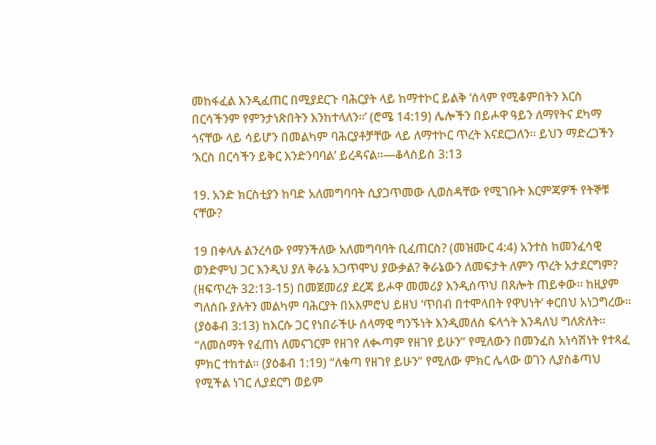መከፋፈል እንዲፈጠር በሚያደርጉ ባሕርያት ላይ ከማተኮር ይልቅ ‘ሰላም የሚቆምበትን እርስ በርሳችንም የምንታነጽበትን እንከተላለን።’ (ሮሜ 14:19) ሌሎችን በይሖዋ ዓይን ለማየትና ደካማ ጎናቸው ላይ ሳይሆን በመልካም ባሕርያቶቻቸው ላይ ለማተኮር ጥረት እናደርጋለን። ይህን ማድረጋችን ‘እርስ በርሳችን ይቅር እንድንባባል’ ይረዳናል።—ቆላስይስ 3:13

19. አንድ ክርስቲያን ከባድ አለመግባባት ሲያጋጥመው ሊወስዳቸው የሚገቡት እርምጃዎች የትኞቹ ናቸው?

19 በቀላሉ ልንረሳው የማንችለው አለመግባባት ቢፈጠርስ? (መዝሙር 4:4) አንተስ ከመንፈሳዊ ወንድምህ ጋር እንዲህ ያለ ቅራኔ አጋጥሞህ ያውቃል? ቅራኔውን ለመፍታት ለምን ጥረት አታደርግም? (ዘፍጥረት 32:13-15) በመጀመሪያ ደረጃ ይሖዋ መመሪያ እንዲሰጥህ በጸሎት ጠይቀው። ከዚያም ግለሰቡ ያሉትን መልካም ባሕርያት በአእምሮህ ይዘህ ‘ጥበብ በተሞላበት የዋህነት’ ቀርበህ አነጋግረው። (ያዕቆብ 3:13) ከእርሱ ጋር የነበራችሁ ሰላማዊ ግንኙነት እንዲመለስ ፍላጎት እንዳለህ ግለጽለት። “ለመስማት የፈጠነ ለመናገርም የዘገየ ለቊጣም የዘገየ ይሁን” የሚለውን በመንፈስ አነሳሽነት የተጻፈ ምክር ተከተል። (ያዕቆብ 1:19) “ለቁጣ የዘገየ ይሁን” የሚለው ምክር ሌላው ወገን ሊያስቆጣህ የሚችል ነገር ሊያደርግ ወይም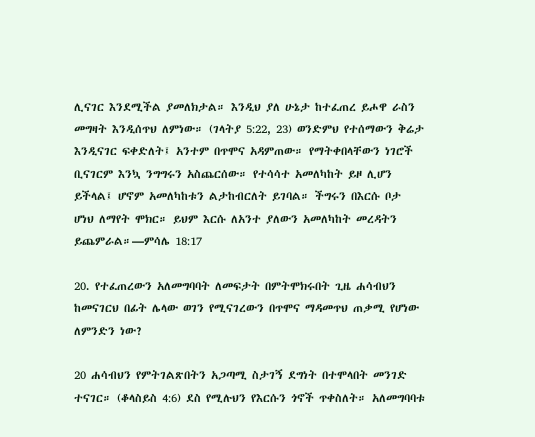ሊናገር እንደሚችል ያመለክታል። እንዲህ ያለ ሁኔታ ከተፈጠረ ይሖዋ ራስን መግዛት እንዲሰጥህ ለምነው። (ገላትያ 5:22, 23) ወንድምህ የተሰማውን ቅሬታ እንዲናገር ፍቀድለት፤ አንተም በጥሞና አዳምጠው። የማትቀበላቸውን ነገሮች ቢናገርም እንኳ ንግግሩን አስጨርሰው። የተሳሳተ አመለካከት ይዞ ሊሆን ይችላል፤ ሆኖም አመለካከቱን ልታከብርለት ይገባል። ችግሩን በእርሱ ቦታ ሆነህ ለማየት ሞክር። ይህም እርሱ ለአንተ ያለውን አመለካከት መረዳትን ይጨምራል።—ምሳሌ 18:17

20. የተፈጠረውን አለመግባባት ለመፍታት በምትሞክሩበት ጊዜ ሐሳብህን ከመናገርህ በፊት ሌላው ወገን የሚናገረውን በጥሞና ማዳመጥህ ጠቃሚ የሆነው ለምንድን ነው?

20 ሐሳብህን የምትገልጽበትን አጋጣሚ ስታገኝ ደግነት በተሞላበት መንገድ ተናገር። (ቆላስይስ 4:6) ደስ የሚሉህን የእርሱን ጎኖች ጥቀስለት። አለመግባባቱ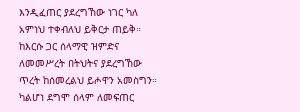እንዲፈጠር ያደረግኸው ነገር ካለ አምነህ ተቀብለህ ይቅርታ ጠይቅ። ከእርሱ ጋር ሰላማዊ ዝምድና ለመመሥረት በትህትና ያደረግኸው ጥረት ከሰመረልህ ይሖዋን አመስግን። ካልሆነ ደግሞ ሰላም ለመፍጠር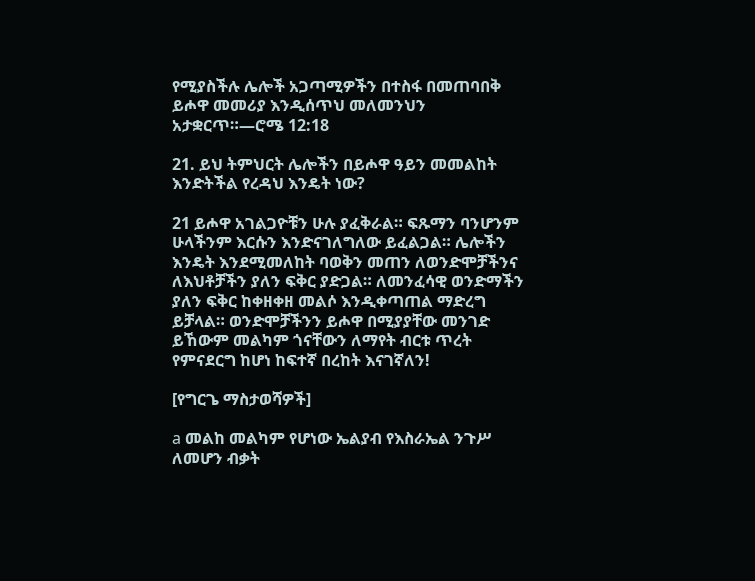የሚያስችሉ ሌሎች አጋጣሚዎችን በተስፋ በመጠባበቅ ይሖዋ መመሪያ እንዲሰጥህ መለመንህን አታቋርጥ።—ሮሜ 12:18

21. ይህ ትምህርት ሌሎችን በይሖዋ ዓይን መመልከት እንድትችል የረዳህ እንዴት ነው?

21 ይሖዋ አገልጋዮቹን ሁሉ ያፈቅራል። ፍጹማን ባንሆንም ሁላችንም እርሱን እንድናገለግለው ይፈልጋል። ሌሎችን እንዴት እንደሚመለከት ባወቅን መጠን ለወንድሞቻችንና ለእህቶቻችን ያለን ፍቅር ያድጋል። ለመንፈሳዊ ወንድማችን ያለን ፍቅር ከቀዘቀዘ መልሶ እንዲቀጣጠል ማድረግ ይቻላል። ወንድሞቻችንን ይሖዋ በሚያያቸው መንገድ ይኸውም መልካም ጎናቸውን ለማየት ብርቱ ጥረት የምናደርግ ከሆነ ከፍተኛ በረከት እናገኛለን!

[የግርጌ ማስታወሻዎች]

a መልከ መልካም የሆነው ኤልያብ የእስራኤል ንጉሥ ለመሆን ብቃት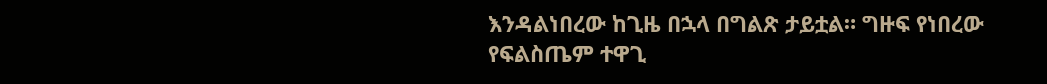እንዳልነበረው ከጊዜ በኋላ በግልጽ ታይቷል። ግዙፍ የነበረው የፍልስጤም ተዋጊ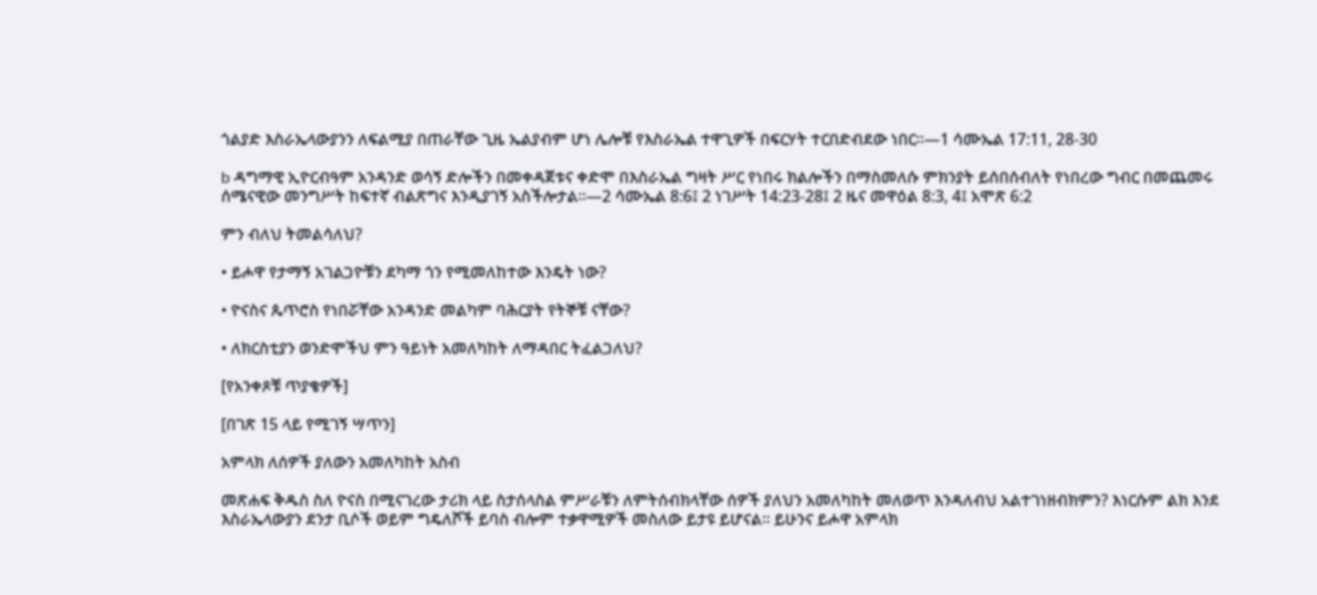ጎልያድ እስራኤላውያንን ለፍልሚያ በጠራቸው ጊዜ ኤልያብም ሆነ ሌሎቹ የእስራኤል ተዋጊዎች በፍርሃት ተርበድብደው ነበር።—1 ሳሙኤል 17:11, 28-30

b ዳግማዊ ኢዮርብዓም አንዳንድ ወሳኝ ድሎችን በመቀዳጀቱና ቀድሞ በእስራኤል ግዛት ሥር የነበሩ ክልሎችን በማስመለሱ ምክንያት ይሰበሰብለት የነበረው ግብር በመጨመሩ ሰሜናዊው መንግሥት ከፍተኛ ብልጽግና እንዲያገኝ አስችሎታል።—2 ሳሙኤል 8:6፤ 2 ነገሥት 14:23-28፤ 2 ዜና መዋዕል 8:3, 4፤ አሞጽ 6:2

ምን ብለህ ትመልሳለህ?

• ይሖዋ የታማኝ አገልጋዮቹን ደካማ ጎን የሚመለከተው እንዴት ነው?

• ዮናስና ጴጥሮስ የነበሯቸው አንዳንድ መልካም ባሕርያት የትኞቹ ናቸው?

• ለክርስቲያን ወንድሞችህ ምን ዓይነት አመለካከት ለማዳበር ትፈልጋለህ?

[የአንቀጾቹ ጥያቄዎች]

[በገጽ 15 ላይ የሚገኝ ሣጥን]

አምላክ ለሰዎች ያለውን አመለካከት አስብ

መጽሐፍ ቅዱስ ስለ ዮናስ በሚናገረው ታሪክ ላይ ስታሰላስል ምሥራቹን ለምትሰብክላቸው ሰዎች ያለህን አመለካከት መለወጥ እንዳለብህ አልተገነዘብክምን? እነርሱም ልክ እንደ እስራኤላውያን ደንታ ቢሶች ወይም ግዴለሾች ይባስ ብሎም ተቃዋሚዎች መስለው ይታዩ ይሆናል። ይሁንና ይሖዋ አምላክ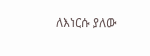ለእነርሱ ያለው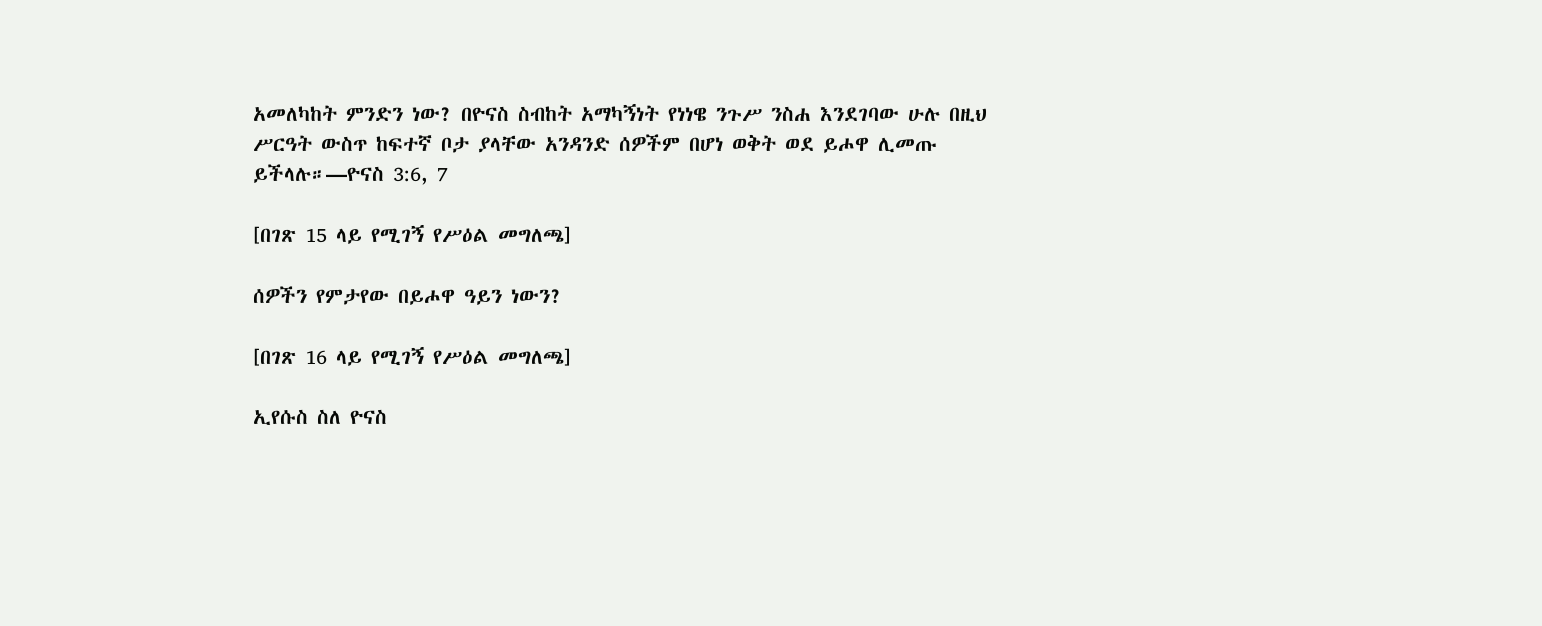አመለካከት ምንድን ነው? በዮናስ ስብከት አማካኝነት የነነዌ ንጉሥ ንስሐ እንደገባው ሁሉ በዚህ ሥርዓት ውስጥ ከፍተኛ ቦታ ያላቸው አንዳንድ ሰዎችም በሆነ ወቅት ወደ ይሖዋ ሊመጡ ይችላሉ።—ዮናስ 3:6, 7

[በገጽ 15 ላይ የሚገኝ የሥዕል መግለጫ]

ሰዎችን የምታየው በይሖዋ ዓይን ነውን?

[በገጽ 16 ላይ የሚገኝ የሥዕል መግለጫ]

ኢየሱስ ስለ ዮናስ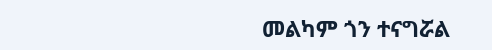መልካም ጎን ተናግሯል